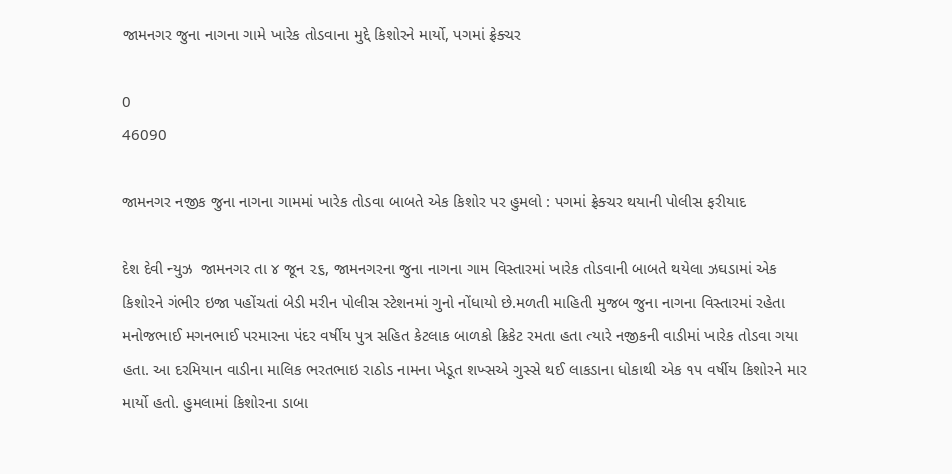જામનગર જુના નાગના ગામે ખારેક તોડવાના મુદ્દે કિશોરને માર્યો, પગમાં ફ્રેક્ચર

0
46090

જામનગર નજીક જુના નાગના ગામમાં ખારેક તોડવા બાબતે એક કિશોર પર હુમલો : પગમાં ફ્રેક્ચર થયાની પોલીસ ફરીયાદ

દેશ દેવી ન્યુઝ  જામનગર તા ૪ જૂન ૨૬, જામનગરના જુના નાગના ગામ વિસ્તારમાં ખારેક તોડવાની બાબતે થયેલા ઝઘડામાં એક કિશોરને ગંભીર ઇજા પહોંચતાં બેડી મરીન પોલીસ સ્ટેશનમાં ગુનો નોંધાયો છે.મળતી માહિતી મુજબ જુના નાગના વિસ્તારમાં રહેતા મનોજભાઈ મગનભાઈ પરમારના પંદર વર્ષીય પુત્ર સહિત કેટલાક બાળકો ક્રિકેટ રમતા હતા ત્યારે નજીકની વાડીમાં ખારેક તોડવા ગયા હતા. આ દરમિયાન વાડીના માલિક ભરતભાઇ રાઠોડ નામના ખેડૂત શખ્સએ ગુસ્સે થઈ લાકડાના ધોકાથી એક ૧૫ વર્ષીય કિશોરને માર માર્યો હતો. હુમલામાં કિશોરના ડાબા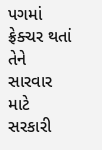પગમાં ફ્રેક્ચર થતાં તેને સારવાર માટે સરકારી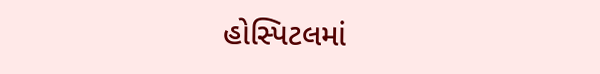હોસ્પિટલમાં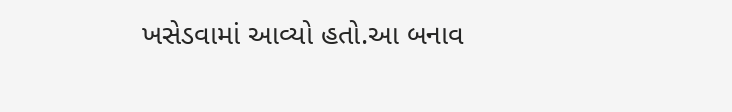ખસેડવામાં આવ્યો હતો.આ બનાવ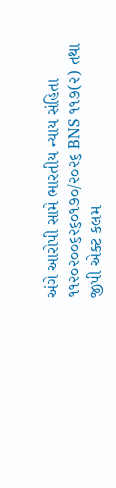અંગે આરોપી સામે ભારતીય ન્યાય સંહિતા ૧૧૨૦૨૦૦૬૨૬૦૧૭૦/૨૦૨૬ BNS ૧૧૭(૨) તથા જીપી એક્ટ કલમ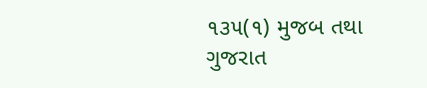૧૩૫(૧) મુજબ તથા ગુજરાત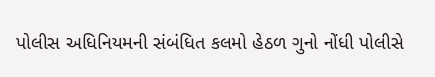પોલીસ અધિનિયમની સંબંધિત કલમો હેઠળ ગુનો નોંધી પોલીસે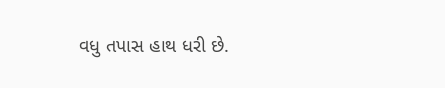વધુ તપાસ હાથ ધરી છે.